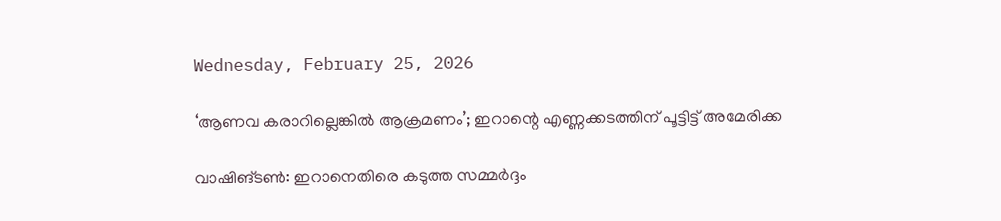Wednesday, February 25, 2026

‘ആണവ കരാറില്ലെങ്കിൽ ആക്രമണം’; ഇറാന്റെ എണ്ണക്കടത്തിന് പൂട്ടിട്ട് അമേരിക്ക

വാഷിങ്ടൺ: ഇറാനെതിരെ കടുത്ത സമ്മർദ്ദം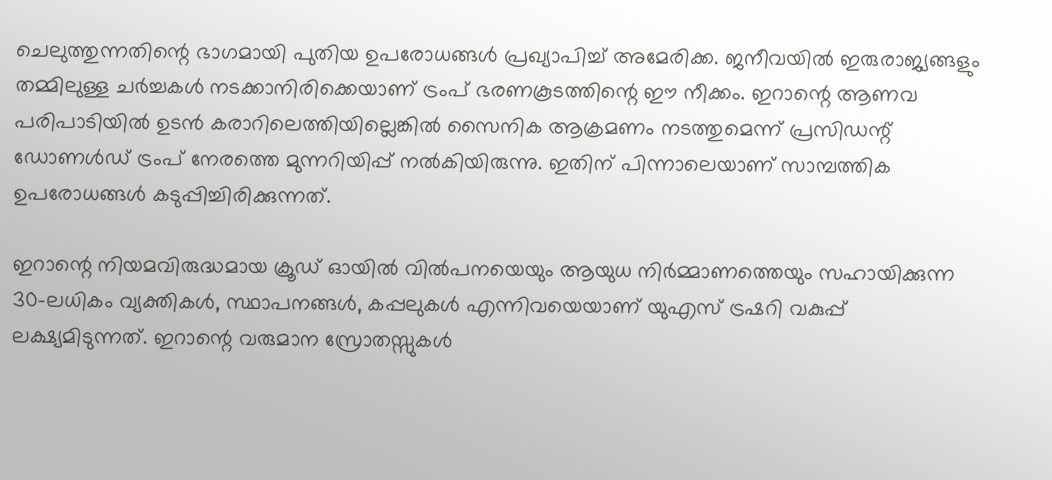ചെലുത്തുന്നതിന്റെ ഭാഗമായി പുതിയ ഉപരോധങ്ങൾ പ്രഖ്യാപിച്ച് അമേരിക്ക. ജനീവയിൽ ഇരുരാജ്യങ്ങളും തമ്മിലുള്ള ചർച്ചകൾ നടക്കാനിരിക്കെയാണ് ട്രംപ് ഭരണകൂടത്തിന്റെ ഈ നീക്കം. ഇറാന്റെ ആണവ പരിപാടിയിൽ ഉടൻ കരാറിലെത്തിയില്ലെങ്കിൽ സൈനിക ആക്രമണം നടത്തുമെന്ന് പ്രസിഡന്റ് ഡോണൾഡ് ട്രംപ് നേരത്തെ മുന്നറിയിപ്പ് നൽകിയിരുന്നു. ഇതിന് പിന്നാലെയാണ് സാമ്പത്തിക ഉപരോധങ്ങൾ കടുപ്പിച്ചിരിക്കുന്നത്.

ഇറാന്റെ നിയമവിരുദ്ധമായ ക്രൂഡ് ഓയിൽ വിൽപനയെയും ആയുധ നിർമ്മാണത്തെയും സഹായിക്കുന്ന 30-ലധികം വ്യക്തികൾ, സ്ഥാപനങ്ങൾ, കപ്പലുകൾ എന്നിവയെയാണ് യുഎസ് ട്രഷറി വകുപ്പ് ലക്ഷ്യമിടുന്നത്. ഇറാന്റെ വരുമാന സ്രോതസ്സുകൾ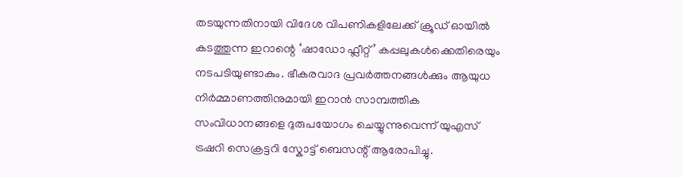തടയുന്നതിനായി വിദേശ വിപണികളിലേക്ക് ക്രൂഡ് ഓയിൽ കടത്തുന്ന ഇറാന്റെ ‘ഷാഡോ ഫ്ലീറ്റ്’ കപ്പലുകൾക്കെതിരെയും നടപടിയുണ്ടാകും. ഭീകരവാദ പ്രവർത്തനങ്ങൾക്കും ആയുധ നിർമ്മാണത്തിനുമായി ഇറാൻ സാമ്പത്തിക സംവിധാനങ്ങളെ ദുരുപയോഗം ചെയ്യുന്നുവെന്ന് യുഎസ് ട്രഷറി സെക്രട്ടറി സ്കോട്ട് ബെസന്റ് ആരോപിച്ചു.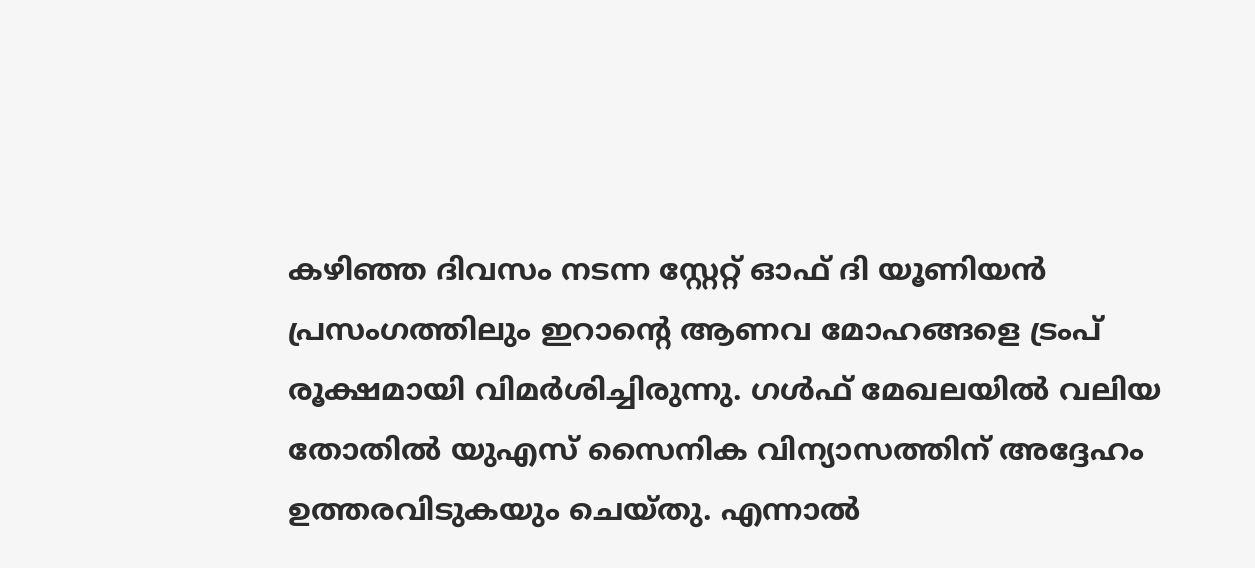കഴിഞ്ഞ ദിവസം നടന്ന സ്റ്റേറ്റ് ഓഫ് ദി യൂണിയൻ പ്രസംഗത്തിലും ഇറാന്റെ ആണവ മോഹങ്ങളെ ട്രംപ് രൂക്ഷമായി വിമർശിച്ചിരുന്നു. ഗൾഫ് മേഖലയിൽ വലിയ തോതിൽ യുഎസ് സൈനിക വിന്യാസത്തിന് അദ്ദേഹം ഉത്തരവിടുകയും ചെയ്തു. എന്നാൽ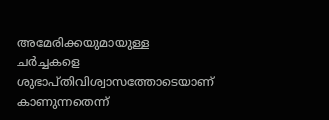അമേരിക്കയുമായുള്ള ചർച്ചകളെ ശുഭാപ്തിവിശ്വാസത്തോടെയാണ് കാണുന്നതെന്ന്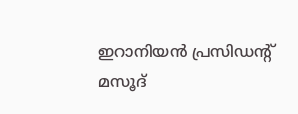ഇറാനിയൻ പ്രസിഡന്റ് മസൂദ്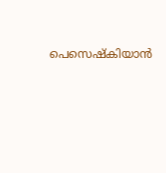പെസെഷ്കിയാൻ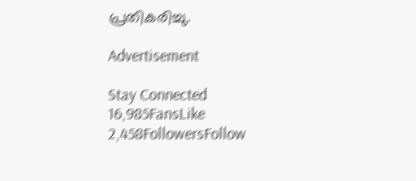പ്രതികരിച്ചു.

Advertisement

Stay Connected
16,985FansLike
2,458FollowersFollow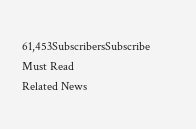61,453SubscribersSubscribe
Must Read
Related News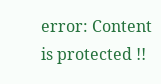error: Content is protected !!